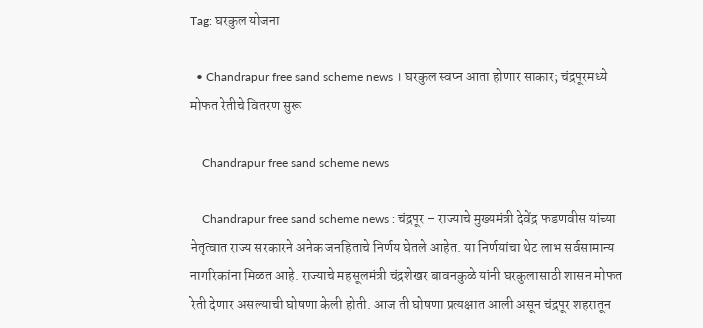Tag: घरकुल योजना

  • Chandrapur free sand scheme news । घरकुल स्वप्न आता होणार साकार; चंद्रपूरमध्ये मोफत रेतीचे वितरण सुरू

    Chandrapur free sand scheme news

    Chandrapur free sand scheme news : चंद्रपूर – राज्याचे मुख्यमंत्री देवेंद्र फडणवीस यांच्या नेतृत्वात राज्य सरकारने अनेक जनहिताचे निर्णय घेतले आहेत. या निर्णयांचा थेट लाभ सर्वसामान्य नागरिकांना मिळत आहे. राज्याचे महसूलमंत्री चंद्रशेखर बावनकुळे यांनी घरकुलासाठी शासन मोफत रेती देणार असल्याची घोषणा केली होती. आज ती घोषणा प्रत्यक्षात आली असून चंद्रपूर शहरातून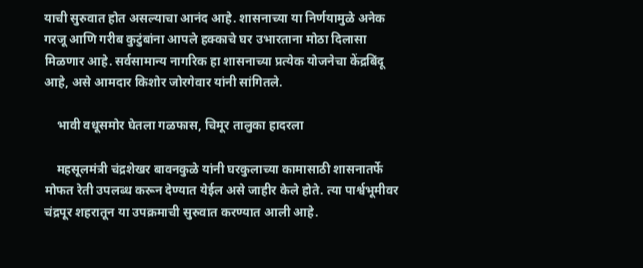याची सुरुवात होत असल्याचा आनंद आहे. शासनाच्या या निर्णयामुळे अनेक गरजू आणि गरीब कुटुंबांना आपले हक्काचे घर उभारताना मोठा दिलासा मिळणार आहे. सर्वसामान्य नागरिक हा शासनाच्या प्रत्येक योजनेचा केंद्रबिंदू आहे, असे आमदार किशोर जोरगेवार यांनी सांगितले.

    भावी वधूसमोर घेतला गळफास, चिमूर तालुका हादरला

    महसूलमंत्री चंद्रशेखर बावनकुळे यांनी घरकुलाच्या कामासाठी शासनातर्फे मोफत रेती उपलब्ध करून देण्यात येईल असे जाहीर केले होते. त्या पार्श्वभूमीवर चंद्रपूर शहरातून या उपक्रमाची सुरुवात करण्यात आली आहे.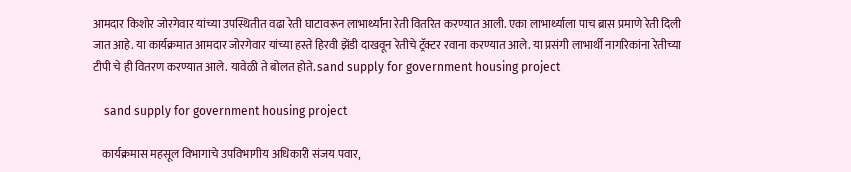आमदार किशोर जोरगेवार यांच्या उपस्थितीत वढा रेती घाटावरून लाभार्थ्यांना रेती वितरित करण्यात आली. एका लाभार्थ्याला पाच ब्रास प्रमाणे रेती दिली जात आहे. या कार्यक्रमात आमदार जोरगेवार यांच्या हस्ते हिरवी झेंडी दाखवून रेतीचे ट्रॅक्टर रवाना करण्यात आले. या प्रसंगी लाभार्थी नागरिकांना रेतीच्या टीपी चे ही वितरण करण्यात आले. यावेळी ते बोलत होते. sand supply for government housing project

    sand supply for government housing project

    कार्यक्रमास महसूल विभागाचे उपविभागीय अधिकारी संजय पवार,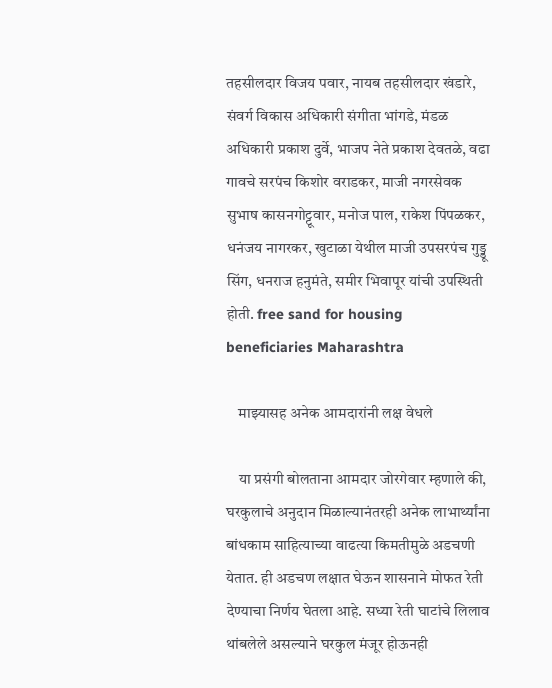तहसीलदार विजय पवार, नायब तहसीलदार खंडारे, संवर्ग विकास अधिकारी संगीता भांगडे, मंडळ अधिकारी प्रकाश दुर्वे, भाजप नेते प्रकाश देवतळे, वढा गावचे सरपंच किशोर वराडकर, माजी नगरसेवक सुभाष कासनगोट्टूवार, मनोज पाल, राकेश पिंपळकर, धनंजय नागरकर, खुटाळा येथील माजी उपसरपंच गुड्डू सिंग, धनराज हनुमंते, समीर भिवापूर यांची उपस्थिती होती. free sand for housing beneficiaries Maharashtra

    माझ्यासह अनेक आमदारांनी लक्ष वेधले

    या प्रसंगी बोलताना आमदार जोरगेवार म्हणाले की, घरकुलाचे अनुदान मिळाल्यानंतरही अनेक लाभार्थ्यांना बांधकाम साहित्याच्या वाढत्या किमतीमुळे अडचणी येतात. ही अडचण लक्षात घेऊन शासनाने मोफत रेती देण्याचा निर्णय घेतला आहे. सध्या रेती घाटांचे लिलाव थांबलेले असल्याने घरकुल मंजूर होऊनही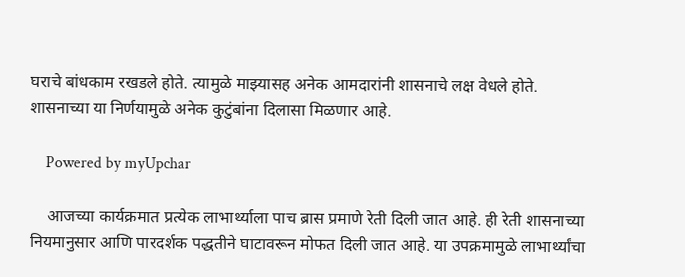घराचे बांधकाम रखडले होते. त्यामुळे माझ्यासह अनेक आमदारांनी शासनाचे लक्ष वेधले होते. शासनाच्या या निर्णयामुळे अनेक कुटुंबांना दिलासा मिळणार आहे.

    Powered by myUpchar

    आजच्या कार्यक्रमात प्रत्येक लाभार्थ्याला पाच ब्रास प्रमाणे रेती दिली जात आहे. ही रेती शासनाच्या नियमानुसार आणि पारदर्शक पद्धतीने घाटावरून मोफत दिली जात आहे. या उपक्रमामुळे लाभार्थ्यांचा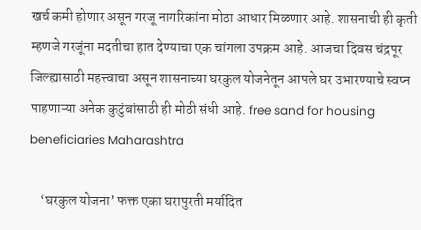खर्च कमी होणार असून गरजू नागरिकांना मोठा आधार मिळणार आहे. शासनाची ही कृती म्हणजे गरजूंना मदतीचा हात देण्याचा एक चांगला उपक्रम आहे. आजचा दिवस चंद्रपूर जिल्ह्यासाठी महत्त्वाचा असून शासनाच्या घरकुल योजनेतून आपले घर उभारण्याचे स्वप्न पाहणाऱ्या अनेक कुटुंबांसाठी ही मोठी संधी आहे. free sand for housing beneficiaries Maharashtra

    ‘घरकुल योजना’ फक्त एका घरापुरती मर्यादित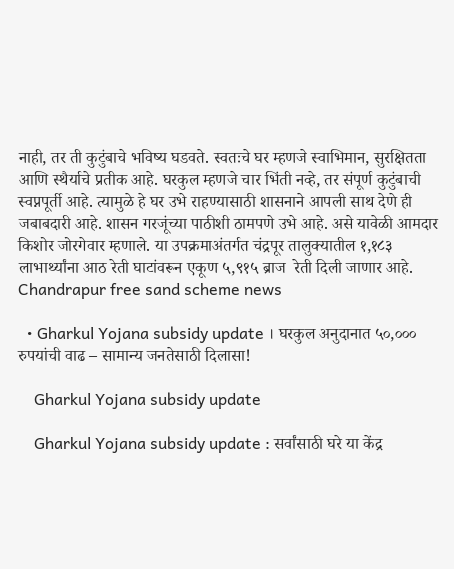नाही, तर ती कुटुंबाचे भविष्य घडवते. स्वतःचे घर म्हणजे स्वाभिमान, सुरक्षितता आणि स्थैर्याचे प्रतीक आहे. घरकुल म्हणजे चार भिंती नव्हे, तर संपूर्ण कुटुंबाची स्वप्नपूर्ती आहे. त्यामुळे हे घर उभे राहण्यासाठी शासनाने आपली साथ देणे ही जबाबदारी आहे. शासन गरजूंच्या पाठीशी ठामपणे उभे आहे. असे यावेळी आमदार किशोर जोरगेवार म्हणाले. या उपक्रमाअंतर्गत चंद्रपूर तालुक्यातील १,१८३ लाभार्थ्यांना आठ रेती घाटांवरून एकूण ५,९१५ ब्राज  रेती दिली जाणार आहे. Chandrapur free sand scheme news

  • Gharkul Yojana subsidy update । घरकुल अनुदानात ५०,००० रुपयांची वाढ – सामान्य जनतेसाठी दिलासा!

    Gharkul Yojana subsidy update

    Gharkul Yojana subsidy update : सर्वांसाठी घरे या केंद्र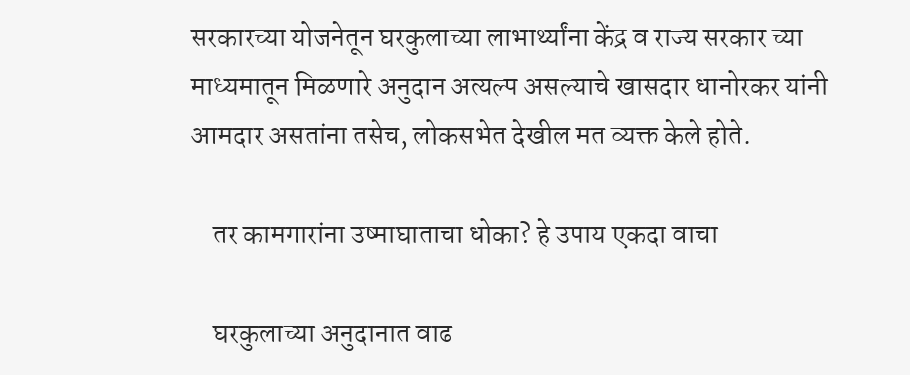सरकारच्या योजनेतून घरकुलाच्या लाभार्थ्यांना केंद्र व राज्य सरकार च्या माध्यमातून मिळणारे अनुदान अत्यल्प असल्याचे खासदार धानोरकर यांनी आमदार असतांना तसेच, लोकसभेत देखील मत व्यक्त केले होते.

    तर कामगारांना उष्माघाताचा धोका? हे उपाय एकदा वाचा

    घरकुलाच्या अनुदानात वाढ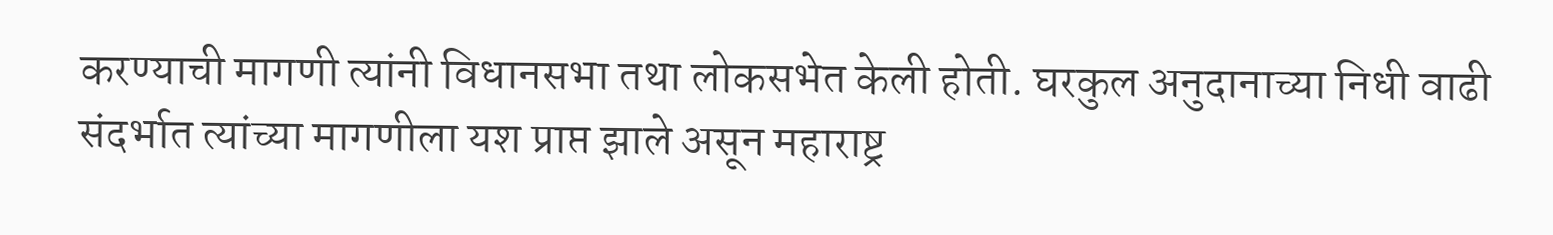करण्याची मागणी त्यांनी विधानसभा तथा लोकसभेत केली होती. घरकुल अनुदानाच्या निधी वाढी संदर्भात त्यांच्या मागणीला यश प्राप्त झाले असून महाराष्ट्र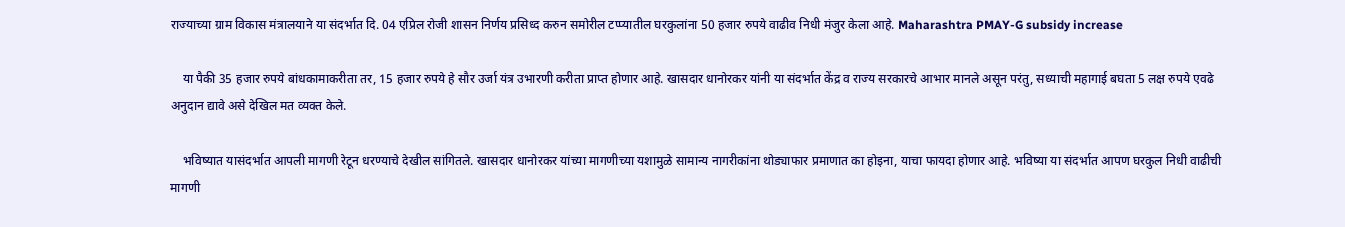राज्याच्या ग्राम विकास मंत्रालयाने या संदर्भात दि. 04 एप्रिल रोजी शासन निर्णय प्रसिध्द करुन समोरील टप्प्यातील घरकुलांना 50 हजार रुपये वाढीव निधी मंजुर केला आहे. Maharashtra PMAY-G subsidy increase

    या पैकी 35 हजार रुपये बांधकामाकरीता तर, 15 हजार रुपये हे सौर उर्जा यंत्र उभारणी करीता प्राप्त होणार आहे. खासदार धानोरकर यांनी या संदर्भात केंद्र व राज्य सरकारचे आभार मानले असून परंतु, सध्याची महागाई बघता 5 लक्ष रुपये एवढे अनुदान द्यावे असे देखिल मत व्यक्त केले.

    भविष्यात यासंदर्भात आपली मागणी रेटून धरण्याचे देखील सांगितले. खासदार धानोरकर यांच्या मागणीच्या यशामुळे सामान्य नागरीकांना थोड्याफार प्रमाणात का होइना, याचा फायदा होणार आहे. भविष्या या संदर्भात आपण घरकुल निधी वाढीची मागणी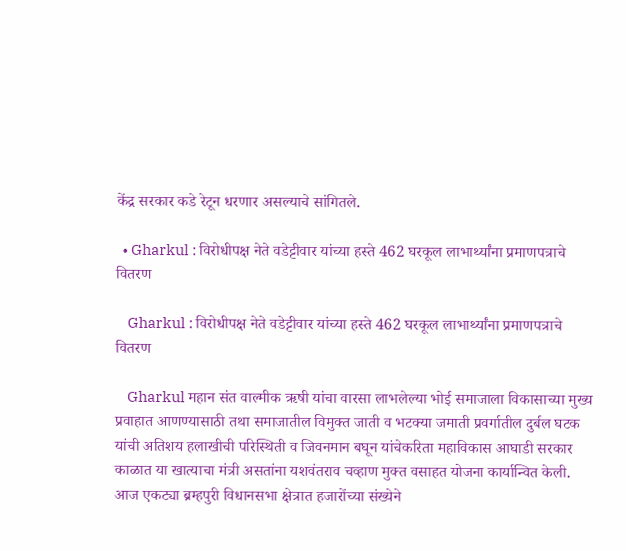केंद्र सरकार कडे रेटून धरणार असल्याचे सांगितले.

  • Gharkul : विरोधीपक्ष नेते वडेट्टीवार यांच्या हस्ते 462 घरकूल लाभार्थ्यांना प्रमाणपत्राचे वितरण

    Gharkul : विरोधीपक्ष नेते वडेट्टीवार यांच्या हस्ते 462 घरकूल लाभार्थ्यांना प्रमाणपत्राचे वितरण

    Gharkul महान संत वाल्मीक ऋषी यांचा वारसा लाभलेल्या भोई समाजाला विकासाच्या मुख्य प्रवाहात आणण्यासाठी तथा समाजातील विमुक्त जाती व भटक्या जमाती प्रवर्गातील दुर्बल घटक यांची अतिशय हलाखीची परिस्थिती व जिवनमान बघून यांचेकरिता महाविकास आघाडी सरकार काळात या खात्याचा मंत्री असतांना यशवंतराव चव्हाण मुक्त वसाहत योजना कार्यान्वित केली. आज एकट्या ब्रम्हपुरी विधानसभा क्षेत्रात हजारोंच्या संख्येने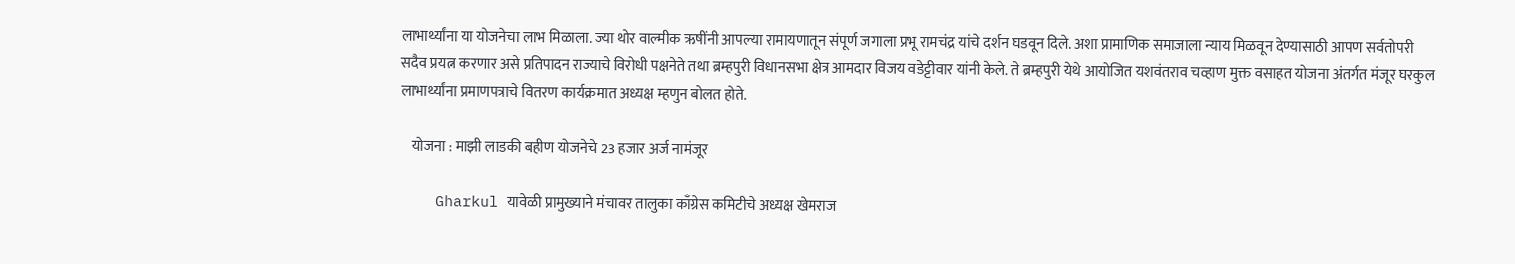लाभार्थ्यांना या योजनेचा लाभ मिळाला. ज्या थोर वाल्मीक ऋषींनी आपल्या रामायणातून संपूर्ण जगाला प्रभू रामचंद्र यांचे दर्शन घडवून दिले. अशा प्रामाणिक समाजाला न्याय मिळवून देण्यासाठी आपण सर्वतोपरी सदैव प्रयत्न करणार असे प्रतिपादन राज्याचे विरोधी पक्षनेते तथा ब्रम्हपुरी विधानसभा क्षेत्र आमदार विजय वडेट्टीवार यांनी केले. ते ब्रम्हपुरी येथे आयोजित यशवंतराव चव्हाण मुक्त वसाहत योजना अंतर्गत मंजूर घरकुल लाभार्थ्यांना प्रमाणपत्राचे वितरण कार्यक्रमात अध्यक्ष म्हणुन बोलत होते.

    योजना : माझी लाडकी बहीण योजनेचे 23 हजार अर्ज नामंजूर

    Gharkul यावेळी प्रामुख्याने मंचावर तालुका काँग्रेस कमिटीचे अध्यक्ष खेमराज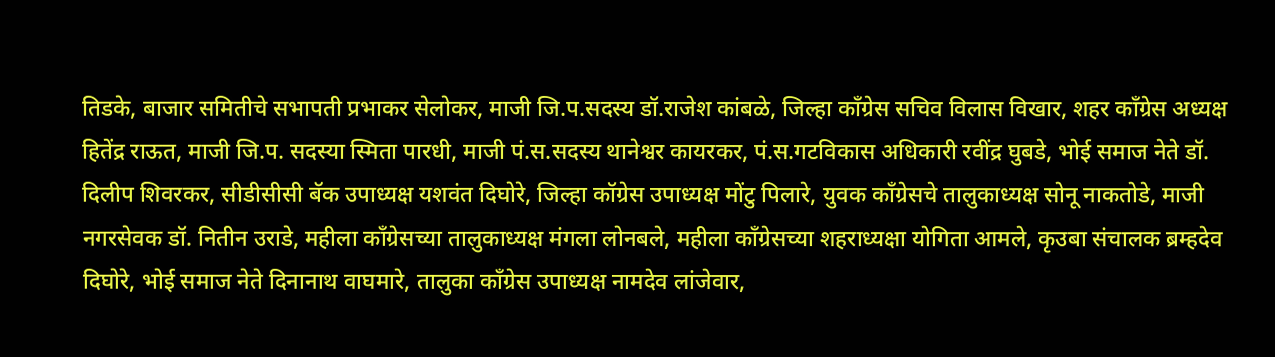तिडके, बाजार समितीचे सभापती प्रभाकर सेलोकर, माजी जि.प.सदस्य डॉ.राजेश कांबळे, जिल्हा कॉंग्रेस सचिव विलास विखार, शहर काँग्रेस अध्यक्ष हितेंद्र राऊत, माजी जि.प. सदस्या स्मिता पारधी, माजी पं.स.सदस्य थानेश्वर कायरकर, पं.स.गटविकास अधिकारी रवींद्र घुबडे, भोई समाज नेते डॉ. दिलीप शिवरकर, सीडीसीसी बॅक उपाध्यक्ष यशवंत दिघोरे, जिल्हा कॉग्रेस उपाध्यक्ष मोंटु पिलारे, युवक काँग्रेसचे तालुकाध्यक्ष सोनू नाकतोडे, माजी नगरसेवक डॉ. नितीन उराडे, महीला काँग्रेसच्या तालुकाध्यक्ष मंगला लोनबले, महीला काँग्रेसच्या शहराध्यक्षा योगिता आमले, कृउबा संचालक ब्रम्हदेव दिघोरे, भोई समाज नेते दिनानाथ वाघमारे, तालुका काँग्रेस उपाध्यक्ष नामदेव लांजेवार,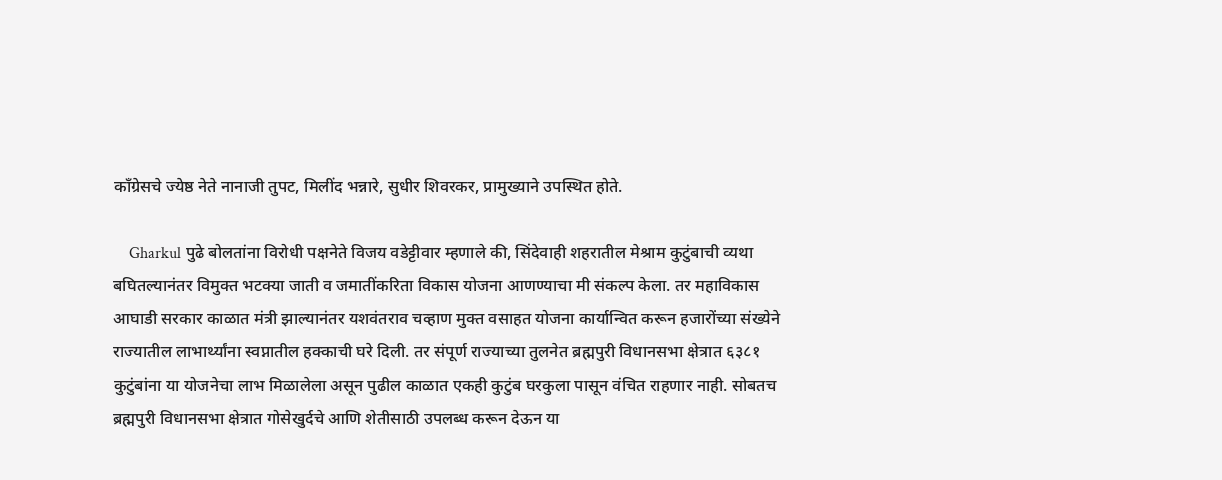कॉंग्रेसचे ज्येष्ठ नेते नानाजी तुपट, मिलींद भन्नारे, सुधीर शिवरकर, प्रामुख्याने उपस्थित होते.

    Gharkul पुढे बोलतांना विरोधी पक्षनेते विजय वडेट्टीवार म्हणाले की, सिंदेवाही शहरातील मेश्राम कुटुंबाची व्यथा बघितल्यानंतर विमुक्त भटक्या जाती व जमातींकरिता विकास योजना आणण्याचा मी संकल्प केला. तर महाविकास आघाडी सरकार काळात मंत्री झाल्यानंतर यशवंतराव चव्हाण मुक्त वसाहत योजना कार्यान्वित करून हजारोंच्या संख्येने राज्यातील लाभार्थ्यांना स्वप्नातील हक्काची घरे दिली. तर संपूर्ण राज्याच्या तुलनेत ब्रह्मपुरी विधानसभा क्षेत्रात ६३८१ कुटुंबांना या योजनेचा लाभ मिळालेला असून पुढील काळात एकही कुटुंब घरकुला पासून वंचित राहणार नाही. सोबतच ब्रह्मपुरी विधानसभा क्षेत्रात गोसेखुर्दचे आणि शेतीसाठी उपलब्ध करून देऊन या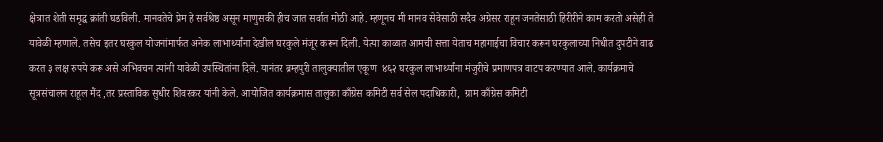क्षेत्रात शेती समृद्ध क्रांती घडविली. मानवतेचे प्रेम हे सर्वश्रेष्ठ असून माणुसकी हीच जात सर्वात मोठी आहे. म्हणूनच मी मानव सेवेसाठी सदैव अग्रेसर राहून जनतेसाठी हिरीरीने काम करतो असेही ते यावेळी म्हणाले. तसेच इतर घरकुल योजनांमार्फत अनेक लाभार्थ्यांना देखील घरकुले मंजूर करून दिली. येत्या काळात आमची सत्ता येताच महागाईचा विचार करून घरकुलाच्या निधीत दुपटीने वाढ करत ३ लक्ष रुपये करू असे अभिवचन त्यांनी यावेळी उपस्थितांना दिले. यानंतर ब्रम्हपुरी तालुक्यातील एकूण  ४६२ घरकुल लाभार्थ्यांना मंजुरीचे प्रमाणपत्र वाटप करण्यात आले. कार्यक्रमाचे सूत्रसंचालन राहूल मैंद ,तर प्रस्ताविक सुधीर शिवरकर यांनी केले. आयोजित कार्यक्रमास तालुका काँग्रेस कमिटी सर्व सेल पदाधिकारी,  ग्राम काँग्रेस कमिटी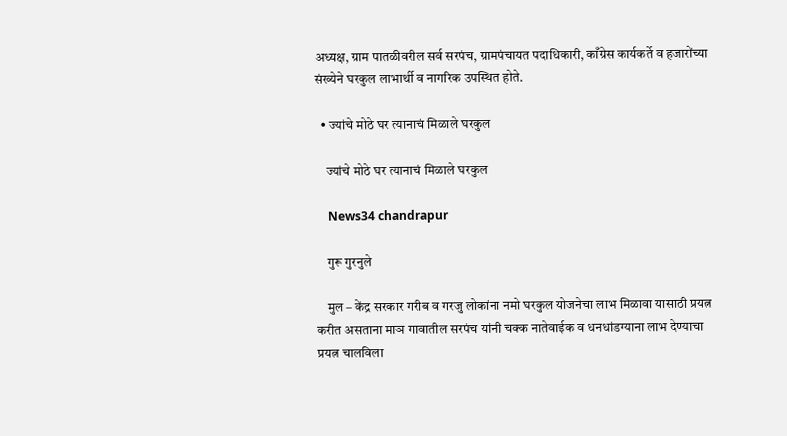अध्यक्ष, ग्राम पातळीवरील सर्व सरपंच, ग्रामपंचायत पदाधिकारी, काँग्रेस कार्यकर्ते व हजारोंच्या संख्येने घरकुल लाभार्थी व नागरिक उपस्थित होते.

  • ज्यांचे मोठे घर त्यानाचं मिळाले घरकुल

    ज्यांचे मोठे घर त्यानाचं मिळाले घरकुल

    News34 chandrapur

    गुरू गुरनुले

    मुल – केंद्र सरकार गरीब व गरजु लोकांना नमो घरकुल योजनेचा लाभ मिळावा यासाठी प्रयत्न करीत असताना माञ गावातील सरपंच यांनी चक्क नातेवाईक व धनधांडग्याना लाभ देण्याचा प्रयत्न चालविला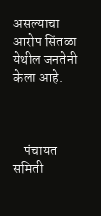असल्याचा आरोप सिंतळा येथील जनतेनी केला आहे.



    पंचायत समिती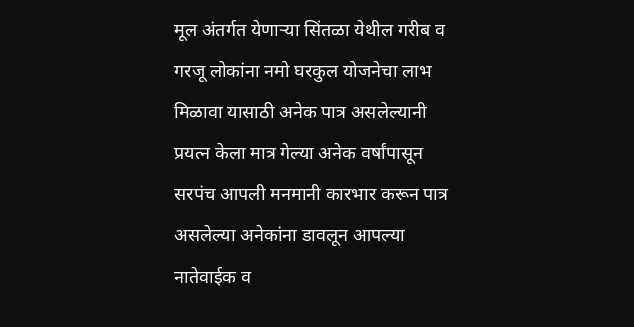मूल अंतर्गत येणाऱ्या सिंतळा येथील गरीब व गरजू लोकांना नमो घरकुल योजनेचा लाभ मिळावा यासाठी अनेक पात्र असलेल्यानी प्रयत्न केला मात्र गेल्या अनेक वर्षांपासून सरपंच आपली मनमानी कारभार करून पात्र असलेल्या अनेकांना डावलून आपल्या नातेवाईक व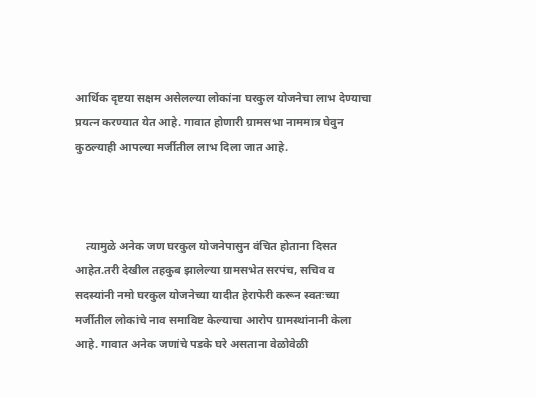आर्थिक दृष्टया सक्षम असेलल्या लोकांना घरकुल योजनेचा लाभ देण्याचा प्रयत्न करण्यात येत आहे. गावात होणारी ग्रामसभा नाममात्र घेवुन कुठल्याही आपल्या मर्जीतील लाभ दिला जात आहे.



    त्यामुळे अनेक जण घरकुल योजनेपासुन वंचित होताना दिसत आहेत.तरी देखील तहकुब झालेल्या ग्रामसभेत सरपंच, सचिव व सदस्यांनी नमो घरकुल योजनेच्या यादीत हेराफेरी करून स्वतःच्या मर्जीतील लोकांचे नाव समाविष्ट केल्याचा आरोप ग्रामस्थांनानी केला आहे. गावात अनेक जणांचे पडके घरे असताना वेळोवेळी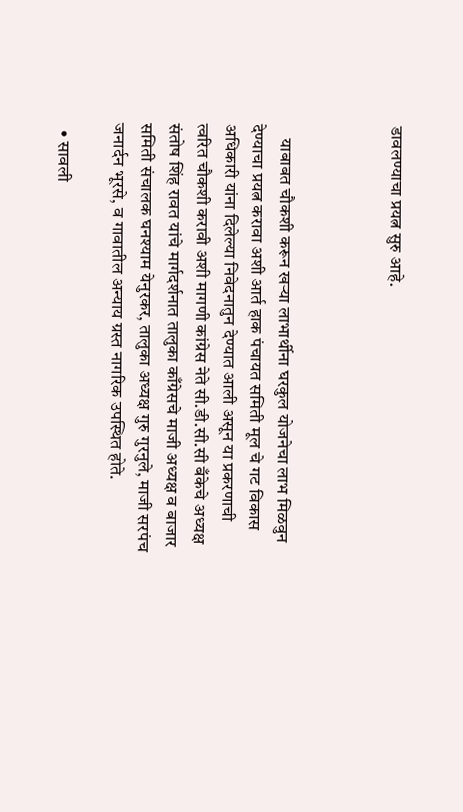डावलण्याचा प्रयत्न सुरु आहे.



    याबाबत चौकशी करून खऱ्या लाभार्थीना घरकुल योजनेचा लाभ मिळवुन देण्याचा प्रयत्न करावा अशी आर्त हाक पंचायत समिती मूल चे गट विकास अधिकारी यांना दिलेल्या निवेदनातुन देण्यात आली असून या प्रकरणाची त्वरित चौकशी करावी अशी मागणी कांग्रेस नेते सी.डी.सी.सी बँकेचे अध्यक्ष संतोष शिंह रावत यांचे मार्गदर्शनात तालुका काँग्रेसचे माजी अध्यक्ष व बाजार समिती संचालक घनश्याम येनुरकर, तालुका अध्यक्ष गुरु गुरनुले, माजी सरपंच जनार्दन भूरसे, व गावातील अन्याय ग्रस्त नागरिक उपस्थित होते.

  • सावली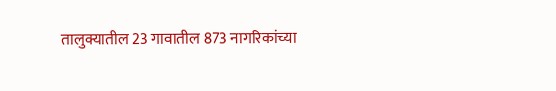तालुक्यातील 23 गावातील 873 नागरिकांच्या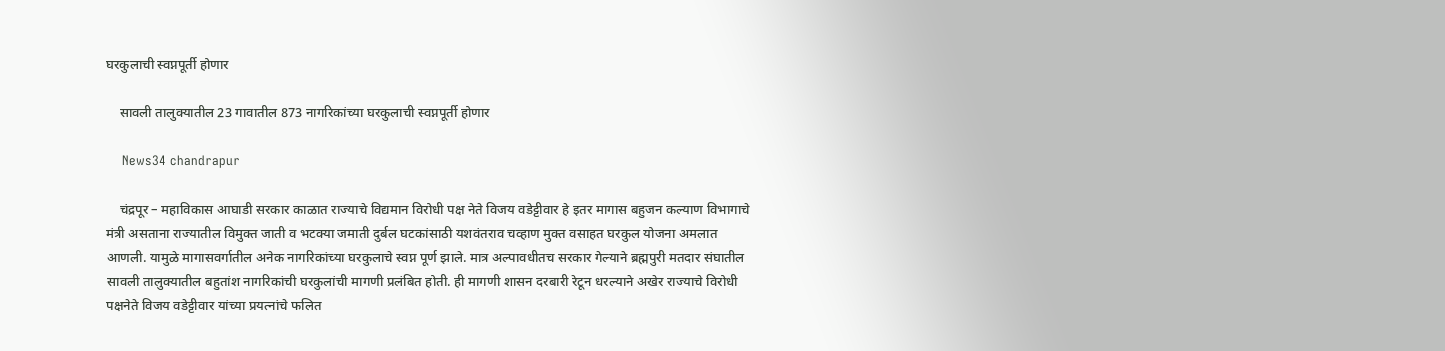घरकुलाची स्वप्नपूर्ती होणार

    सावली तालुक्यातील 23 गावातील 873 नागरिकांच्या घरकुलाची स्वप्नपूर्ती होणार

    News34 chandrapur

    चंद्रपूर – महाविकास आघाडी सरकार काळात राज्याचे विद्यमान विरोधी पक्ष नेते विजय वडेट्टीवार हे इतर मागास बहुजन कल्याण विभागाचे मंत्री असताना राज्यातील विमुक्त जाती व भटक्या जमाती दुर्बल घटकांसाठी यशवंतराव चव्हाण मुक्त वसाहत घरकुल योजना अमलात आणली. यामुळे मागासवर्गातील अनेक नागरिकांच्या घरकुलाचे स्वप्न पूर्ण झाले. मात्र अल्पावधीतच सरकार गेल्याने ब्रह्मपुरी मतदार संघातील सावली तालुक्यातील बहुतांश नागरिकांची घरकुलांची मागणी प्रलंबित होती. ही मागणी शासन दरबारी रेटून धरल्याने अखेर राज्याचे विरोधी पक्षनेते विजय वडेट्टीवार यांच्या प्रयत्नांचे फलित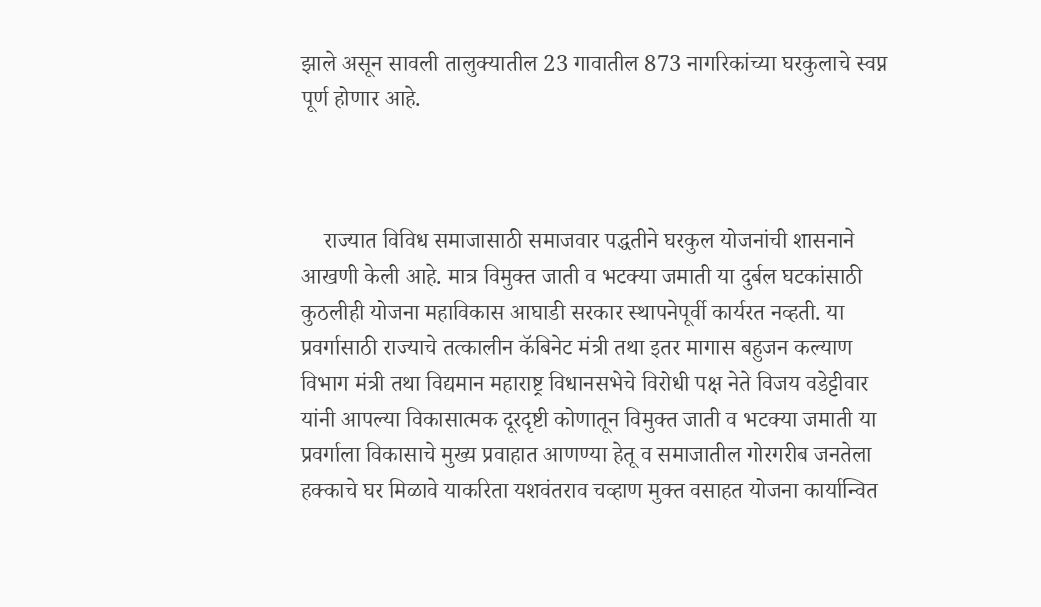झाले असून सावली तालुक्यातील 23 गावातील 873 नागरिकांच्या घरकुलाचे स्वप्न पूर्ण होणार आहे.



    राज्यात विविध समाजासाठी समाजवार पद्धतीने घरकुल योजनांची शासनाने आखणी केली आहे. मात्र विमुक्त जाती व भटक्या जमाती या दुर्बल घटकांसाठी कुठलीही योजना महाविकास आघाडी सरकार स्थापनेपूर्वी कार्यरत नव्हती. या प्रवर्गासाठी राज्याचे तत्कालीन कॅबिनेट मंत्री तथा इतर मागास बहुजन कल्याण विभाग मंत्री तथा विद्यमान महाराष्ट्र विधानसभेचे विरोधी पक्ष नेते विजय वडेट्टीवार यांनी आपल्या विकासात्मक दूरदृष्टी कोणातून विमुक्त जाती व भटक्या जमाती या प्रवर्गाला विकासाचे मुख्य प्रवाहात आणण्या हेतू व समाजातील गोरगरीब जनतेला हक्काचे घर मिळावे याकरिता यशवंतराव चव्हाण मुक्त वसाहत योजना कार्यान्वित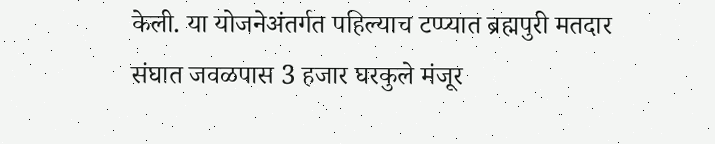केली. या योजनेअंतर्गत पहिल्याच टप्प्यात ब्रह्मपुरी मतदार संघात जवळपास 3 हजार घरकुले मंजूर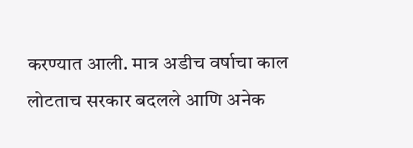करण्यात आली. मात्र अडीच वर्षाचा काल लोटताच सरकार बदलले आणि अनेक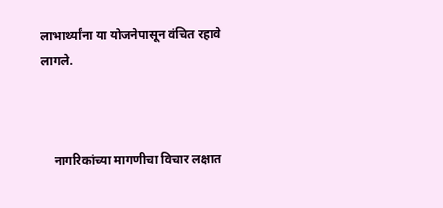लाभार्थ्यांना या योजनेपासून वंचित रहावे लागले.



    नागरिकांच्या मागणीचा विचार लक्षात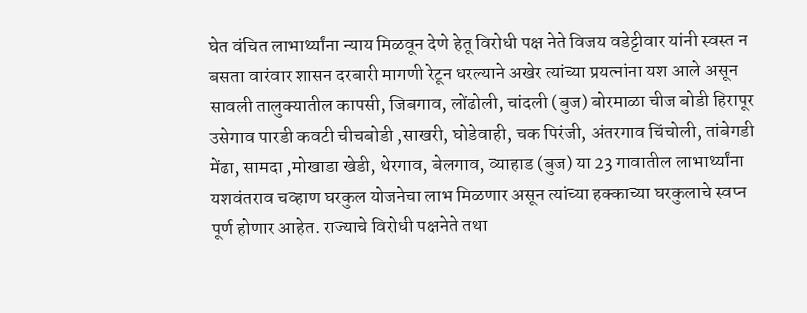घेत वंचित लाभार्थ्यांना न्याय मिळवून देणे हेतू विरोधी पक्ष नेते विजय वडेट्टीवार यांनी स्वस्त न बसता वारंवार शासन दरबारी मागणी रेटून धरल्याने अखेर त्यांच्या प्रयत्नांना यश आले असून सावली तालुक्यातील कापसी, जिबगाव, लोंढोली, चांदली (बुज) बोरमाळा चीज बोडी हिरापूर उसेगाव पारडी कवटी चीचबोडी ,साखरी, घोडेवाही, चक पिरंजी, अंतरगाव चिंचोली, तांबेगडी मेंढा, सामदा ,मोखाडा खेडी, थेरगाव, बेलगाव, व्याहाड (बुज) या 23 गावातील लाभार्थ्यांना यशवंतराव चव्हाण घरकुल योजनेचा लाभ मिळणार असून त्यांच्या हक्काच्या घरकुलाचे स्वप्न पूर्ण होणार आहेत. राज्याचे विरोधी पक्षनेते तथा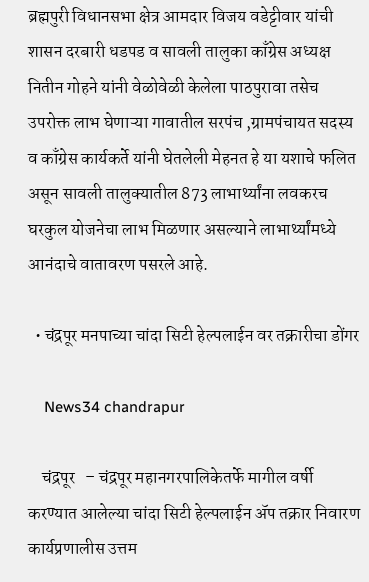ब्रह्मपुरी विधानसभा क्षेत्र आमदार विजय वडेट्टीवार यांची शासन दरबारी धडपड व सावली तालुका काँग्रेस अध्यक्ष नितीन गोहने यांनी वेळोवेळी केलेला पाठपुरावा तसेच उपरोक्त लाभ घेणाऱ्या गावातील सरपंच ,ग्रामपंचायत सदस्य व काँग्रेस कार्यकर्ते यांनी घेतलेली मेहनत हे या यशाचे फलित असून सावली तालुक्यातील 873 लाभार्थ्यांना लवकरच घरकुल योजनेचा लाभ मिळणार असल्याने लाभार्थ्यांमध्ये आनंदाचे वातावरण पसरले आहे.

  • चंद्रपूर मनपाच्या चांदा सिटी हेल्पलाईन वर तक्रारीचा डोंगर

    News34 chandrapur

    चंद्रपूर   – चंद्रपूर महानगरपालिकेतर्फे मागील वर्षी करण्यात आलेल्या चांदा सिटी हेल्पलाईन ॲप तक्रार निवारण कार्यप्रणालीस उत्तम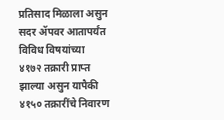प्रतिसाद मिळाला असुन सदर ॲपवर आतापर्यंत विविध विषयांच्या ४१७२ तक्रारी प्राप्त झाल्या असुन यापैकी ४१५० तक्रारींचे निवारण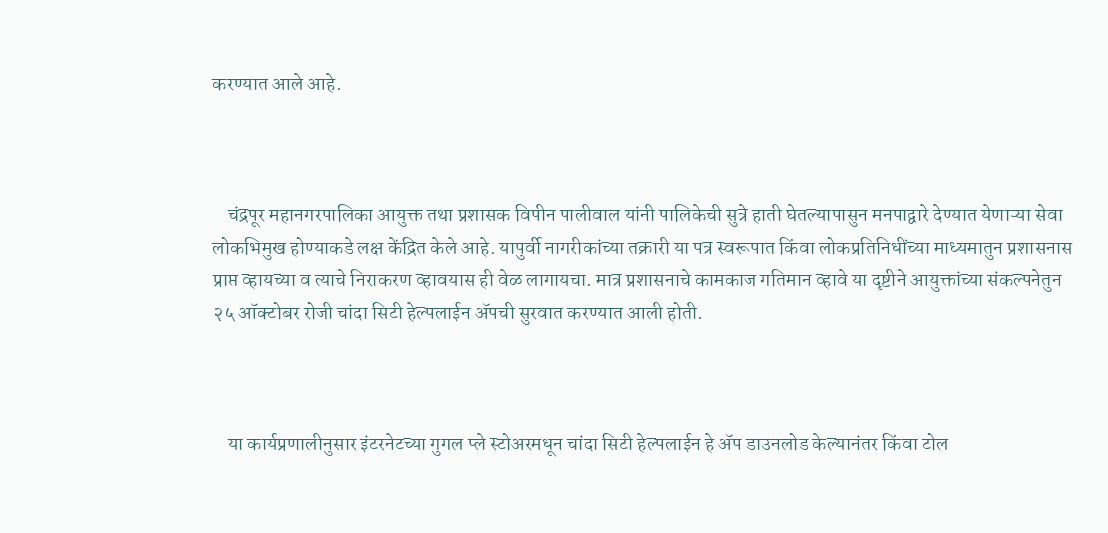करण्यात आले आहे.



    चंद्रपूर महानगरपालिका आयुक्त तथा प्रशासक विपीन पालीवाल यांनी पालिकेची सुत्रे हाती घेतल्यापासुन मनपाद्वारे देण्यात येणाऱ्या सेवा लोकभिमुख होण्याकडे लक्ष केंद्रित केले आहे. यापुर्वी नागरीकांच्या तक्रारी या पत्र स्वरूपात किंवा लोकप्रतिनिधींच्या माध्यमातुन प्रशासनास प्राप्त व्हायच्या व त्याचे निराकरण व्हावयास ही वेळ लागायचा. मात्र प्रशासनाचे कामकाज गतिमान व्हावे या दृष्टीने आयुक्तांच्या संकल्पनेतुन २५ ऑक्टोबर रोजी चांदा सिटी हेल्पलाईन ॲपची सुरवात करण्यात आली होती.



    या कार्यप्रणालीनुसार इंटरनेटच्या गुगल प्ले स्टोअरमधून चांदा सिटी हेल्पलाईन हे ॲप डाउनलोड केल्यानंतर किंवा टोल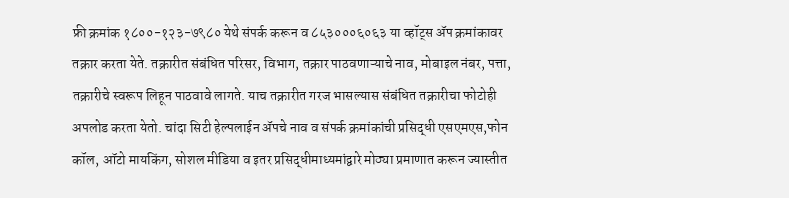फ्री क्रमांक १८००-१२३-७९८० येथे संपर्क करून व ८५३०००६०६३ या व्हॉट्स ॲप क्रमांकावर तक्रार करता येते. तक्रारीत संबंधित परिसर, विभाग, तक्रार पाठवणाऱ्याचे नाव, मोबाइल नंबर, पत्ता, तक्रारीचे स्वरूप लिहून पाठवावे लागते. याच तक्रारीत गरज भासल्यास संबंधित तक्रारीचा फोटोही अपलोड करता येतो. चांदा सिटी हेल्पलाईन ॲपचे नाव व संपर्क क्रमांकांची प्रसिद्धी एसएमएस,फोन कॉल, ऑटो मायकिंग, सोशल मीडिया व इतर प्रसिद्धीमाध्यमांद्वारे मोठ्या प्रमाणात करून ज्यास्तीत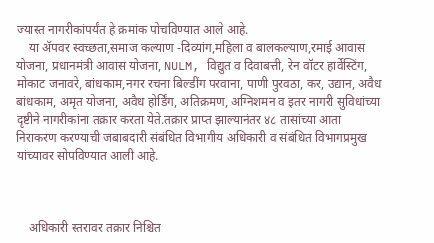ज्यास्त नागरीकांपर्यंत हे क्रमांक पोचविण्यात आले आहे.
    या ॲपवर स्वच्छता,समाज कल्याण -दिव्यांग,महिला व बालकल्याण,रमाई आवास योजना, प्रधानमंत्री आवास योजना, NULM, विद्युत व दिवाबत्ती, रेन वॉटर हार्वेस्टिंग, मोकाट जनावरे, बांधकाम,नगर रचना बिल्डींग परवाना, पाणी पुरवठा, कर, उद्यान, अवैध बांधकाम, अमृत योजना, अवैध होर्डिंग, अतिक्रमण, अग्निशमन व इतर नागरी सुविधांच्या दृष्टीने नागरीकांना तक्रार करता येते.तक्रार प्राप्त झाल्यानंतर ४८ तासांच्या आता निराकरण करण्याची जबाबदारी संबंधित विभागीय अधिकारी व संबंधित विभागप्रमुख यांच्यावर सोपविण्यात आली आहे.



    अधिकारी स्तरावर तक्रार निश्चित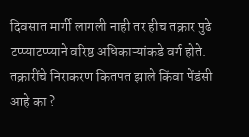दिवसात मार्गी लागली नाही तर हीच तक्रार पुढे टप्प्याटप्प्याने वरिष्ठ अधिकाऱ्यांकडे वर्ग होते. तक्रारींचे निराकरण कितपत झाले किंवा पेंडंसी आहे का ?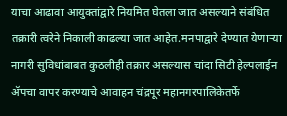याचा आढावा आयुक्तांद्वारे नियमित घेतला जात असल्याने संबंधित तक्रारी त्वरेने निकाली काढल्या जात आहेत.मनपाद्वारे देण्यात येणाऱ्या नागरी सुविधांबाबत कुठलीही तक्रार असल्यास चांदा सिटी हेल्पलाईन ॲपचा वापर करण्याचे आवाहन चंद्रपूर महानगरपालिकेतर्फे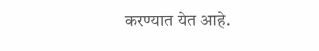करण्यात येत आहे.